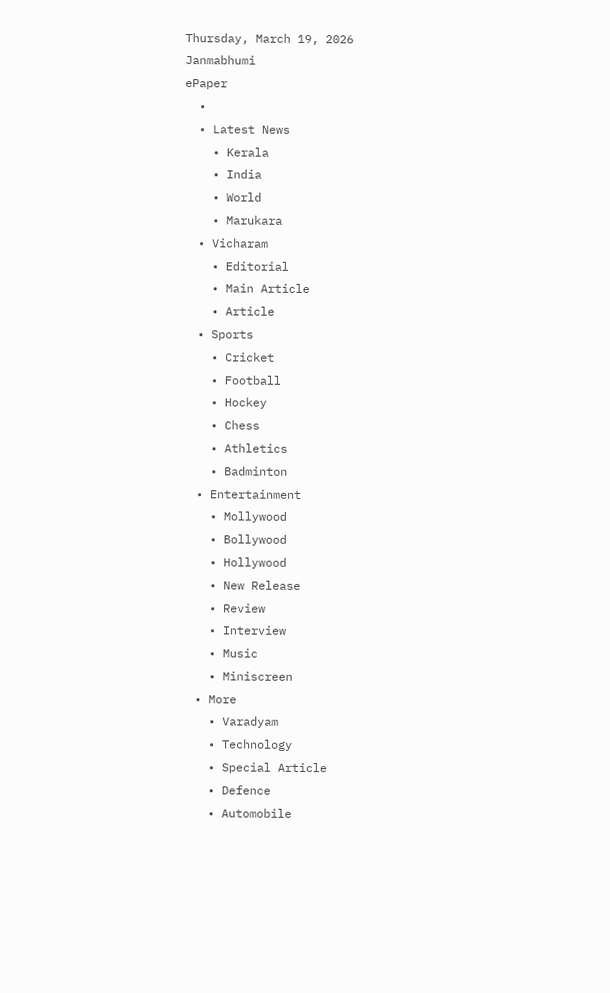Thursday, March 19, 2026
Janmabhumi
ePaper
  •
  • Latest News
    • Kerala
    • India
    • World
    • Marukara
  • Vicharam
    • Editorial
    • Main Article
    • Article
  • Sports
    • Cricket
    • Football
    • Hockey
    • Chess
    • Athletics
    • Badminton
  • Entertainment
    • Mollywood
    • Bollywood
    • Hollywood
    • New Release
    • Review
    • Interview
    • Music
    • Miniscreen
  • More
    • Varadyam
    • Technology
    • Special Article
    • Defence
    • Automobile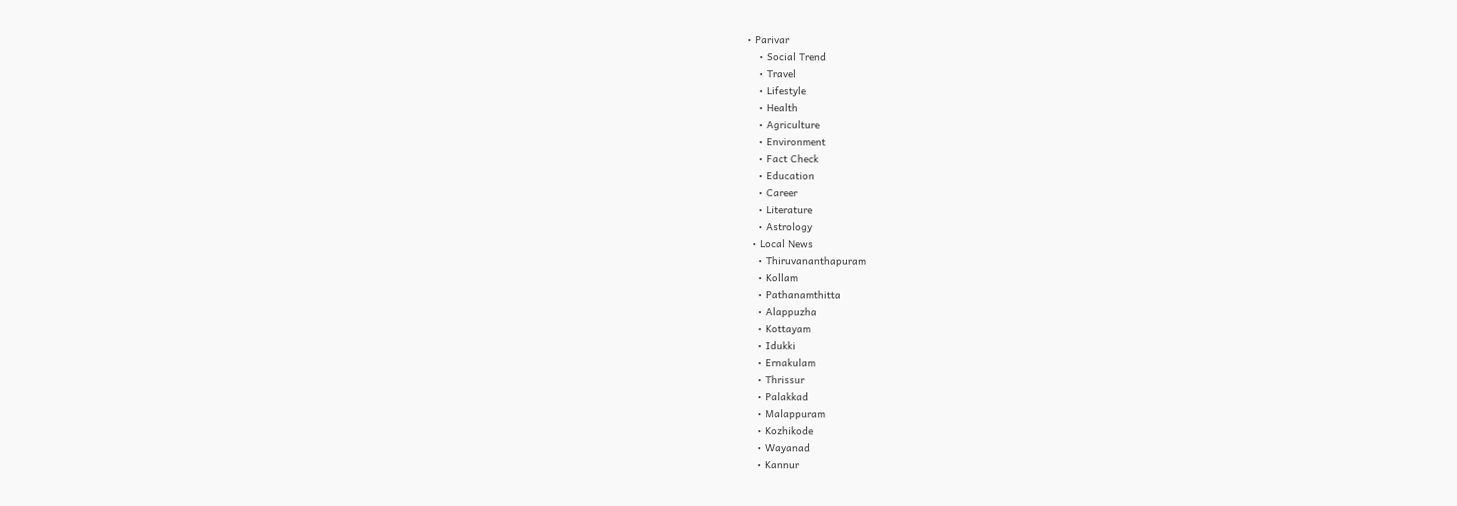• Parivar
    • Social Trend
    • Travel
    • Lifestyle
    • Health
    • Agriculture
    • Environment
    • Fact Check
    • Education
    • Career
    • Literature
    • Astrology
  • Local News
    • Thiruvananthapuram
    • Kollam
    • Pathanamthitta
    • Alappuzha
    • Kottayam
    • Idukki
    • Ernakulam
    • Thrissur
    • Palakkad
    • Malappuram
    • Kozhikode
    • Wayanad
    • Kannur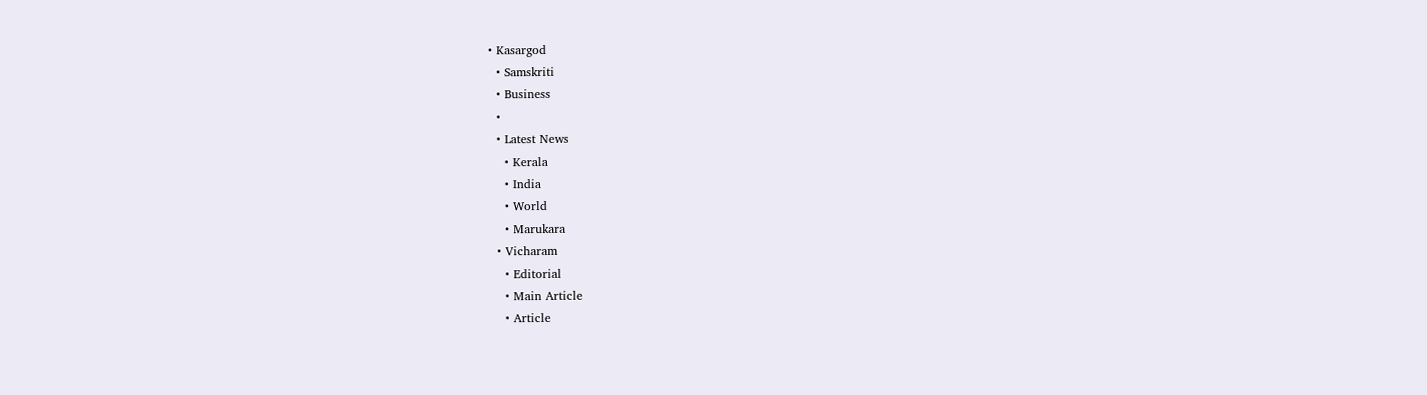• Kasargod
  • Samskriti
  • Business
  •
  • Latest News
    • Kerala
    • India
    • World
    • Marukara
  • Vicharam
    • Editorial
    • Main Article
    • Article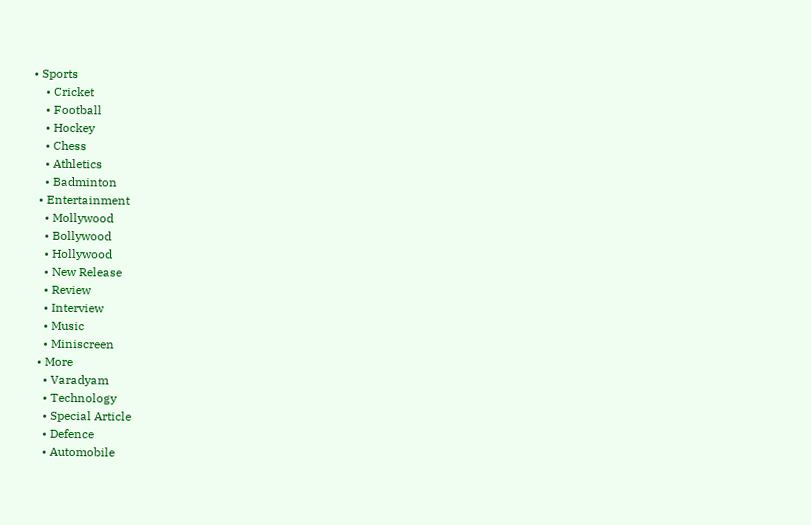• Sports
    • Cricket
    • Football
    • Hockey
    • Chess
    • Athletics
    • Badminton
  • Entertainment
    • Mollywood
    • Bollywood
    • Hollywood
    • New Release
    • Review
    • Interview
    • Music
    • Miniscreen
  • More
    • Varadyam
    • Technology
    • Special Article
    • Defence
    • Automobile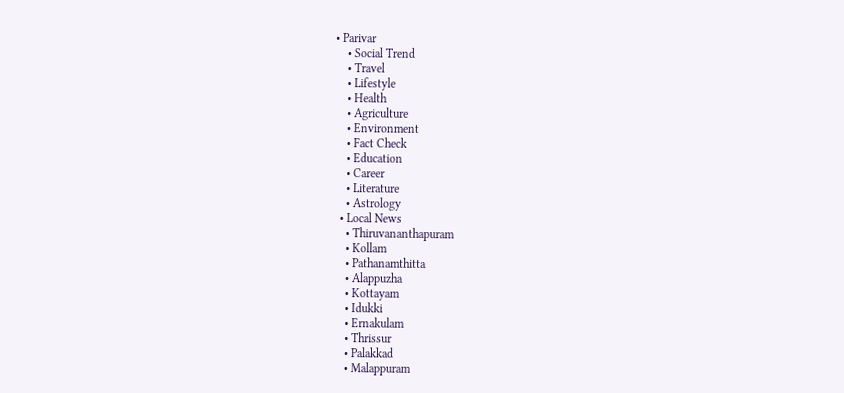• Parivar
    • Social Trend
    • Travel
    • Lifestyle
    • Health
    • Agriculture
    • Environment
    • Fact Check
    • Education
    • Career
    • Literature
    • Astrology
  • Local News
    • Thiruvananthapuram
    • Kollam
    • Pathanamthitta
    • Alappuzha
    • Kottayam
    • Idukki
    • Ernakulam
    • Thrissur
    • Palakkad
    • Malappuram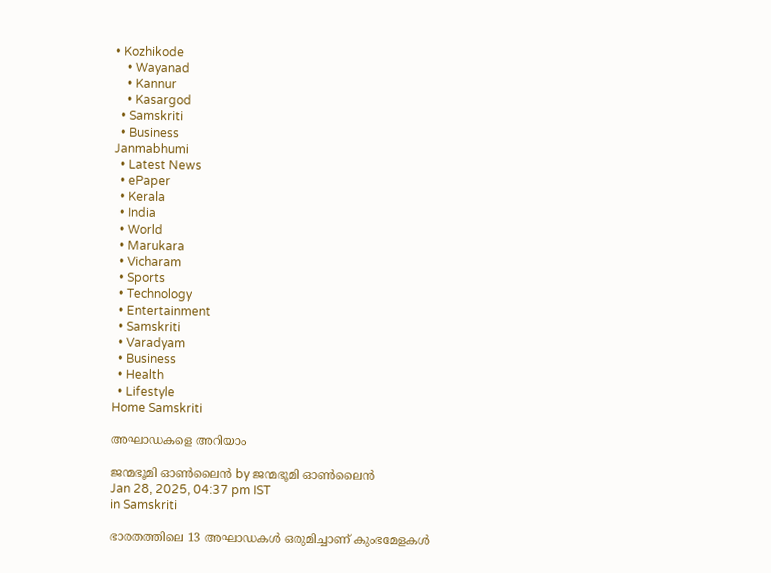• Kozhikode
    • Wayanad
    • Kannur
    • Kasargod
  • Samskriti
  • Business
Janmabhumi
  • Latest News
  • ePaper
  • Kerala
  • India
  • World
  • Marukara
  • Vicharam
  • Sports
  • Technology
  • Entertainment
  • Samskriti
  • Varadyam
  • Business
  • Health
  • Lifestyle
Home Samskriti

അഘാഡകളെ അറിയാം

ജന്മഭൂമി ഓണ്‍ലൈന്‍ by ജന്മഭൂമി ഓണ്‍ലൈന്‍
Jan 28, 2025, 04:37 pm IST
in Samskriti

ഭാരതത്തിലെ 13 അഘാഡകള്‍ ഒരുമിച്ചാണ് കുംഭമേളകള്‍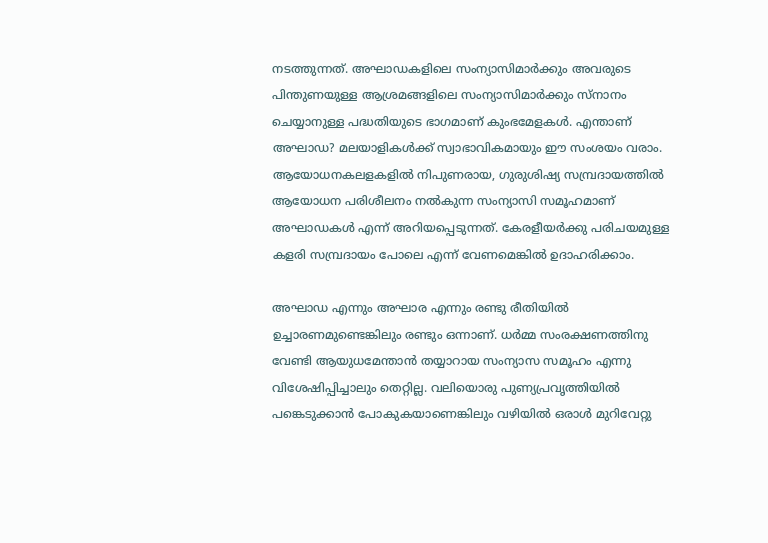നടത്തുന്നത്. അഘാഡകളിലെ സംന്യാസിമാര്‍ക്കും അവരുടെ പിന്തുണയുള്ള ആശ്രമങ്ങളിലെ സംന്യാസിമാര്‍ക്കും സ്‌നാനം ചെയ്യാനുള്ള പദ്ധതിയുടെ ഭാഗമാണ് കുംഭമേളകള്‍. എന്താണ് അഘാഡ? മലയാളികള്‍ക്ക് സ്വാഭാവികമായും ഈ സംശയം വരാം. ആയോധനകലളകളില്‍ നിപുണരായ, ഗുരുശിഷ്യ സമ്പ്രദായത്തില്‍ ആയോധന പരിശീലനം നല്‍കുന്ന സംന്യാസി സമൂഹമാണ് അഘാഡകള്‍ എന്ന് അറിയപ്പെടുന്നത്. കേരളീയര്‍ക്കു പരിചയമുള്ള കളരി സമ്പ്രദായം പോലെ എന്ന് വേണമെങ്കില്‍ ഉദാഹരിക്കാം.

അഘാഡ എന്നും അഘാര എന്നും രണ്ടു രീതിയില്‍ ഉച്ചാരണമുണ്ടെങ്കിലും രണ്ടും ഒന്നാണ്. ധര്‍മ്മ സംരക്ഷണത്തിനു വേണ്ടി ആയുധമേന്താന്‍ തയ്യാറായ സംന്യാസ സമൂഹം എന്നു വിശേഷിപ്പിച്ചാലും തെറ്റില്ല. വലിയൊരു പുണ്യപ്രവൃത്തിയില്‍ പങ്കെടുക്കാന്‍ പോകുകയാണെങ്കിലും വഴിയില്‍ ഒരാള്‍ മുറിവേറ്റു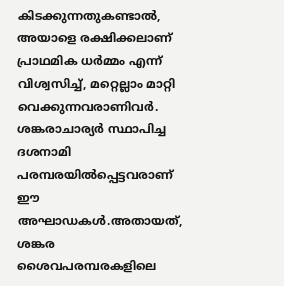കിടക്കുന്നതുകണ്ടാല്‍, അയാളെ രക്ഷിക്കലാണ് പ്രാഥമിക ധര്‍മ്മം എന്ന് വിശ്വസിച്ച്, മറ്റെല്ലാം മാറ്റി വെക്കുന്നവരാണിവര്‍. ശങ്കരാചാര്യര്‍ സ്ഥാപിച്ച ദശനാമി പരമ്പരയില്‍പ്പെട്ടവരാണ് ഈ അഘാഡകള്‍.അതായത്, ശങ്കര ശൈവപരമ്പരകളിലെ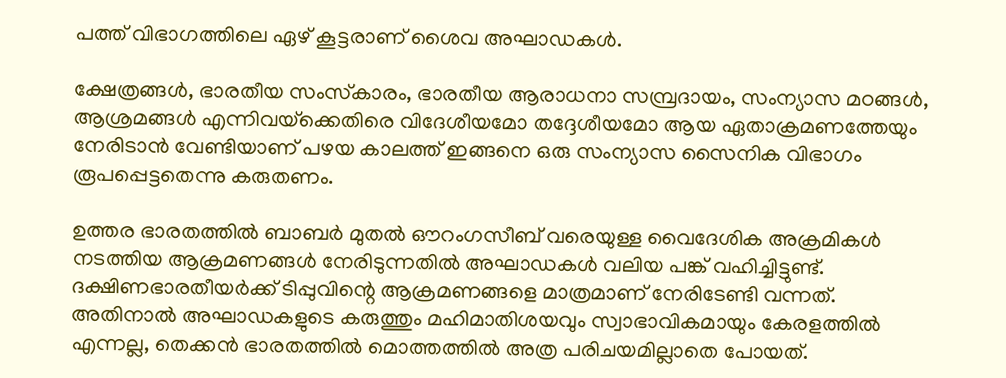പത്ത് വിഭാഗത്തിലെ ഏഴ് കൂട്ടരാണ് ശൈവ അഘാഡകള്‍.

ക്ഷേത്രങ്ങള്‍, ഭാരതീയ സംസ്‌കാരം, ഭാരതീയ ആരാധനാ സമ്പ്രദായം, സംന്യാസ മഠങ്ങള്‍, ആശ്രമങ്ങള്‍ എന്നിവയ്‌ക്കെതിരെ വിദേശീയമോ തദ്ദേശീയമോ ആയ ഏതാക്രമണത്തേയും നേരിടാന്‍ വേണ്ടിയാണ് പഴയ കാലത്ത് ഇങ്ങനെ ഒരു സംന്യാസ സൈനിക വിഭാഗം രൂപപ്പെട്ടതെന്നു കരുതണം.

ഉത്തര ഭാരതത്തില്‍ ബാബര്‍ മുതല്‍ ഔറംഗസീബ് വരെയുള്ള വൈദേശിക അക്രമികള്‍ നടത്തിയ ആക്രമണങ്ങള്‍ നേരിടുന്നതില്‍ അഘാഡകള്‍ വലിയ പങ്ക് വഹിച്ചിട്ടുണ്ട്. ദക്ഷിണഭാരതീയര്‍ക്ക് ടിപ്പുവിന്റെ ആക്രമണങ്ങളെ മാത്രമാണ് നേരിടേണ്ടി വന്നത്. അതിനാല്‍ അഘാഡകളുടെ കരുത്തും മഹിമാതിശയവും സ്വാഭാവികമായും കേരളത്തില്‍ എന്നല്ല, തെക്കന്‍ ഭാരതത്തില്‍ മൊത്തത്തില്‍ അത്ര പരിചയമില്ലാതെ പോയത്.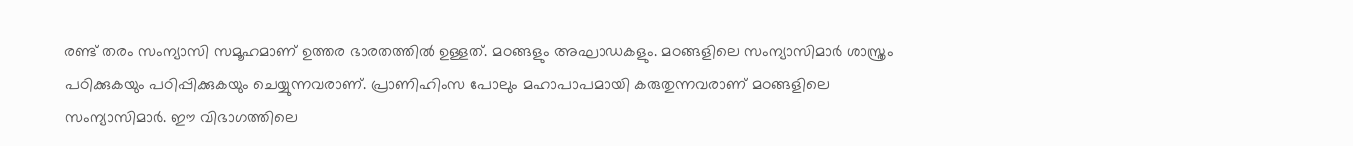രണ്ട് തരം സംന്യാസി സമൂഹമാണ് ഉത്തര ഭാരതത്തില്‍ ഉള്ളത്. മഠങ്ങളും അഘാഡകളും. മഠങ്ങളിലെ സംന്യാസിമാര്‍ ശാസ്ത്രം പഠിക്കുകയും പഠിപ്പിക്കുകയും ചെയ്യുന്നവരാണ്. പ്രാണിഹിംസ പോലും മഹാപാപമായി കരുതുന്നവരാണ് മഠങ്ങളിലെ സംന്യാസിമാര്‍. ഈ വിഭാഗത്തിലെ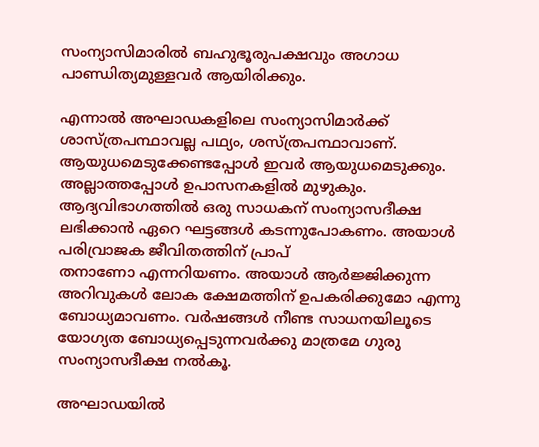സംന്യാസിമാരില്‍ ബഹുഭൂരുപക്ഷവും അഗാധ പാണ്ഡിത്യമുള്ളവര്‍ ആയിരിക്കും.

എന്നാല്‍ അഘാഡകളിലെ സംന്യാസിമാര്‍ക്ക് ശാസ്ത്രപന്ഥാവല്ല പഥ്യം, ശസ്ത്രപന്ഥാവാണ്. ആയുധമെടുക്കേണ്ടപ്പോള്‍ ഇവര്‍ ആയുധമെടുക്കും. അല്ലാത്തപ്പോള്‍ ഉപാസനകളില്‍ മുഴുകും. ആദ്യവിഭാഗത്തില്‍ ഒരു സാധകന് സംന്യാസദീക്ഷ ലഭിക്കാന്‍ ഏറെ ഘട്ടങ്ങള്‍ കടന്നുപോകണം. അയാള്‍ പരിവ്രാജക ജീവിതത്തിന് പ്രാപ്
തനാണോ എന്നറിയണം. അയാള്‍ ആര്‍ജ്ജിക്കുന്ന അറിവുകള്‍ ലോക ക്ഷേമത്തിന് ഉപകരിക്കുമോ എന്നു ബോധ്യമാവണം. വര്‍ഷങ്ങള്‍ നീണ്ട സാധനയിലൂടെ യോഗ്യത ബോധ്യപ്പെടുന്നവര്‍ക്കു മാത്രമേ ഗുരു സംന്യാസദീക്ഷ നല്‍കൂ.

അഘാഡയില്‍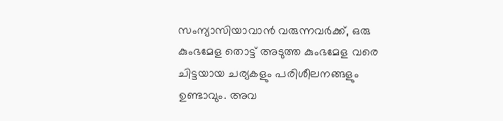സംന്യാസിയാവാന്‍ വരുന്നവര്‍ക്ക്, ഒരു കുംഭമേള തൊട്ട് അടുത്ത കുംഭമേള വരെ ചിട്ടയായ ചര്യകളും പരിശീലനങ്ങളും ഉണ്ടാവും. അവ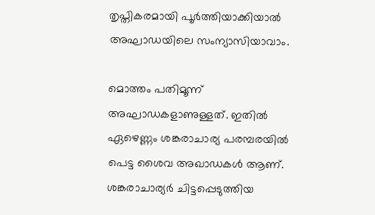തൃപ്തികരമായി പൂര്‍ത്തിയാക്കിയാല്‍ അഘാഡയിലെ സംന്യാസിയാവാം.

മൊത്തം പതിമൂന്ന് അഘാഡകളാണുള്ളത്. ഇതില്‍ ഏഴെണ്ണം ശങ്കരാചാര്യ പരമ്പരയില്‍ പെട്ട ശൈവ അഖാഡകള്‍ ആണ്. ശങ്കരാചാര്യര്‍ ചിട്ടപ്പെടുത്തിയ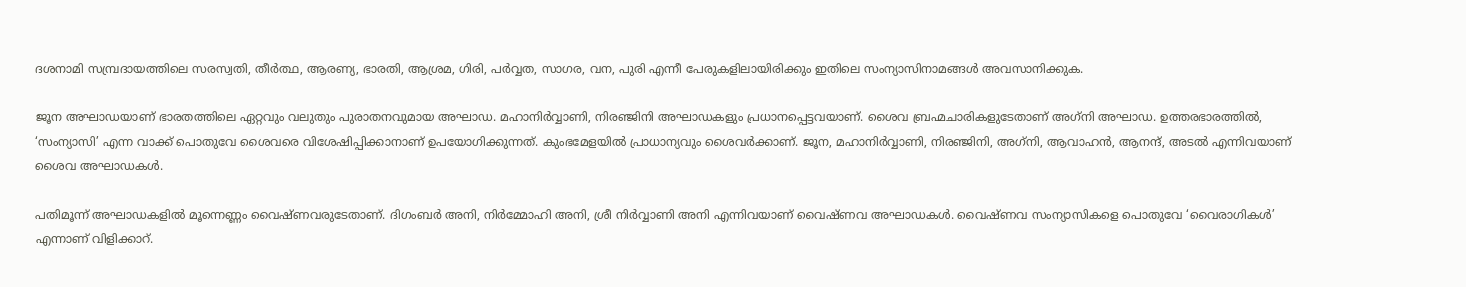ദശനാമി സമ്പ്രദായത്തിലെ സരസ്വതി, തീര്‍ത്ഥ, ആരണ്യ, ഭാരതി, ആശ്രമ, ഗിരി, പര്‍വ്വത, സാഗര, വന, പുരി എന്നീ പേരുകളിലായിരിക്കും ഇതിലെ സംന്യാസിനാമങ്ങള്‍ അവസാനിക്കുക.

ജൂന അഘാഡയാണ് ഭാരതത്തിലെ ഏറ്റവും വലുതും പുരാതനവുമായ അഘാഡ. മഹാനിര്‍വ്വാണി, നിരഞ്ജിനി അഘാഡകളും പ്രധാനപ്പെട്ടവയാണ്. ശൈവ ബ്രഹ്മചാരികളുടേതാണ് അഗ്‌നി അഘാഡ. ഉത്തരഭാരത്തില്‍, ‘സംന്യാസി’ എന്ന വാക്ക് പൊതുവേ ശൈവരെ വിശേഷിപ്പിക്കാനാണ് ഉപയോഗിക്കുന്നത്. കുംഭമേളയില്‍ പ്രാധാന്യവും ശൈവര്‍ക്കാണ്. ജൂന, മഹാനിര്‍വ്വാണി, നിരഞ്ജിനി, അഗ്‌നി, ആവാഹന്‍, ആനന്ദ്, അടല്‍ എന്നിവയാണ് ശൈവ അഘാഡകള്‍.

പതിമൂന്ന് അഘാഡകളില്‍ മൂന്നെണ്ണം വൈഷ്ണവരുടേതാണ്. ദിഗംബര്‍ അനി, നിര്‍മ്മോഹി അനി, ശ്രീ നിര്‍വ്വാണി അനി എന്നിവയാണ് വൈഷ്ണവ അഘാഡകള്‍. വൈഷ്ണവ സംന്യാസികളെ പൊതുവേ ‘വൈരാഗികള്‍’ എന്നാണ് വിളിക്കാറ്.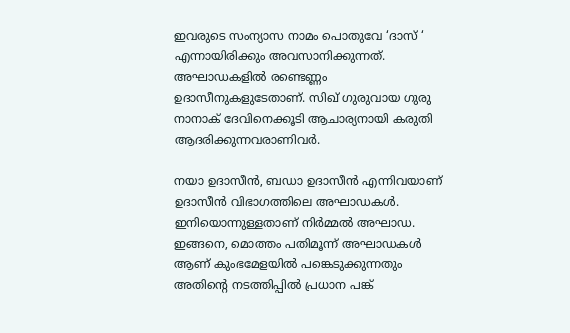ഇവരുടെ സംന്യാസ നാമം പൊതുവേ ‘ദാസ് ‘ എന്നായിരിക്കും അവസാനിക്കുന്നത്.
അഘാഡകളില്‍ രണ്ടെണ്ണം ഉദാസീനുകളുടേതാണ്. സിഖ് ഗുരുവായ ഗുരു നാനാക് ദേവിനെക്കൂടി ആചാര്യനായി കരുതി ആദരിക്കുന്നവരാണിവര്‍.

നയാ ഉദാസീന്‍, ബഡാ ഉദാസീന്‍ എന്നിവയാണ് ഉദാസീന്‍ വിഭാഗത്തിലെ അഘാഡകള്‍. ഇനിയൊന്നുള്ളതാണ് നിര്‍മ്മല്‍ അഘാഡ. ഇങ്ങനെ, മൊത്തം പതിമൂന്ന് അഘാഡകള്‍ ആണ് കുംഭമേളയില്‍ പങ്കെടുക്കുന്നതും അതിന്റെ നടത്തിപ്പില്‍ പ്രധാന പങ്ക്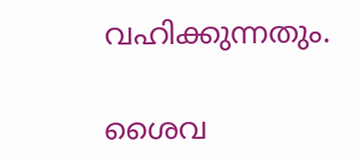വഹിക്കുന്നതും.

ശൈവ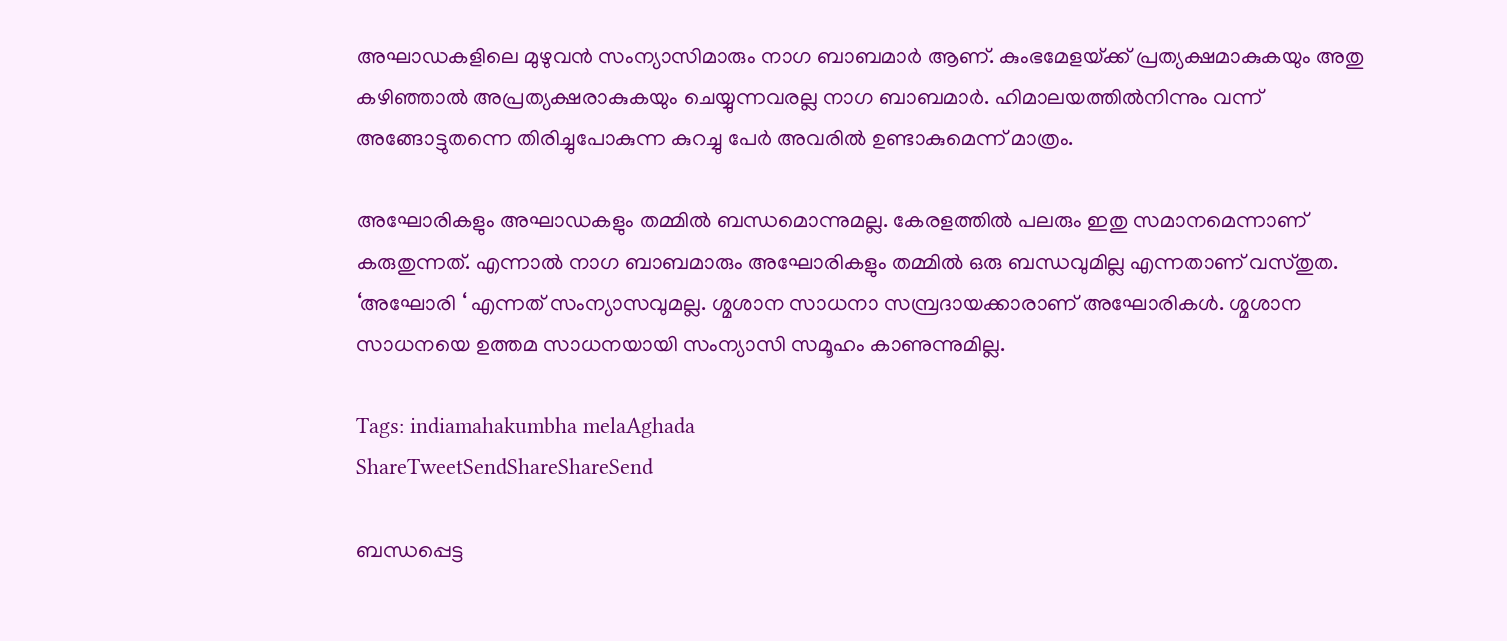അഘാഡകളിലെ മുഴുവന്‍ സംന്യാസിമാരും നാഗ ബാബമാര്‍ ആണ്. കുംഭമേളയ്‌ക്ക് പ്രത്യക്ഷമാകുകയും അതു കഴിഞ്ഞാല്‍ അപ്രത്യക്ഷരാകുകയും ചെയ്യുന്നവരല്ല നാഗ ബാബമാര്‍. ഹിമാലയത്തില്‍നിന്നും വന്ന് അങ്ങോട്ടുതന്നെ തിരിച്ചുപോകുന്ന കുറച്ചു പേര്‍ അവരില്‍ ഉണ്ടാകുമെന്ന് മാത്രം.

അഘോരികളും അഘാഡകളും തമ്മില്‍ ബന്ധമൊന്നുമല്ല. കേരളത്തില്‍ പലരും ഇതു സമാനമെന്നാണ് കരുതുന്നത്. എന്നാല്‍ നാഗ ബാബമാരും അഘോരികളും തമ്മില്‍ ഒരു ബന്ധവുമില്ല എന്നതാണ് വസ്തുത. ‘അഘോരി ‘ എന്നത് സംന്യാസവുമല്ല. ശ്മശാന സാധനാ സമ്പ്രദായക്കാരാണ് അഘോരികള്‍. ശ്മശാന സാധനയെ ഉത്തമ സാധനയായി സംന്യാസി സമൂഹം കാണുന്നുമില്ല.

Tags: indiamahakumbha melaAghada
ShareTweetSendShareShareSend

ബന്ധപ്പെട്ട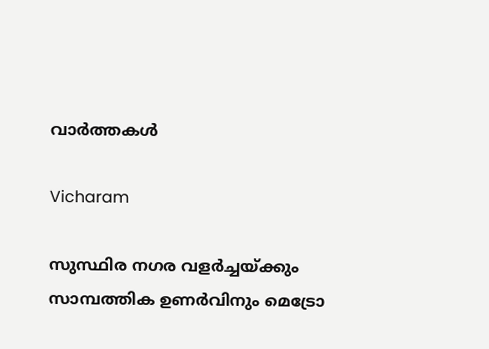വാര്‍ത്തകള്‍

Vicharam

സുസ്ഥിര നഗര വളര്‍ച്ചയ്‌ക്കും സാമ്പത്തിക ഉണര്‍വിനും മെട്രോ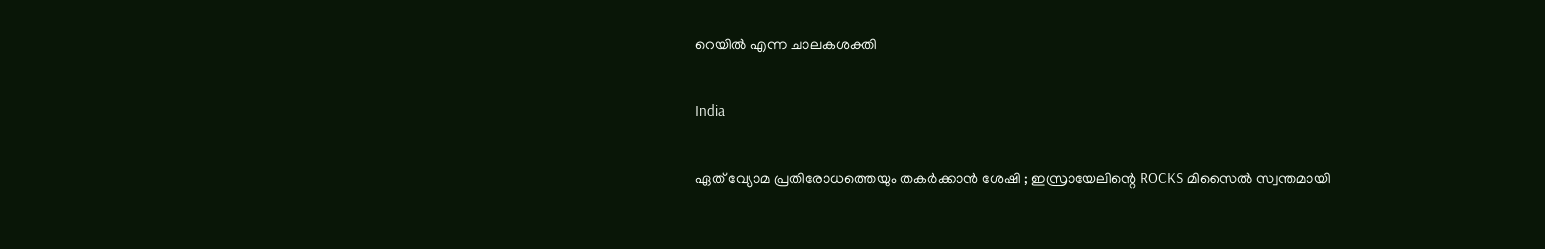റെയില്‍ എന്ന ചാലകശക്തി

India

ഏത് വ്യോമ പ്രതിരോധത്തെയും തകർക്കാൻ ശേഷി ; ഇസ്രായേലിന്റെ ROCKS മിസൈൽ സ്വന്തമായി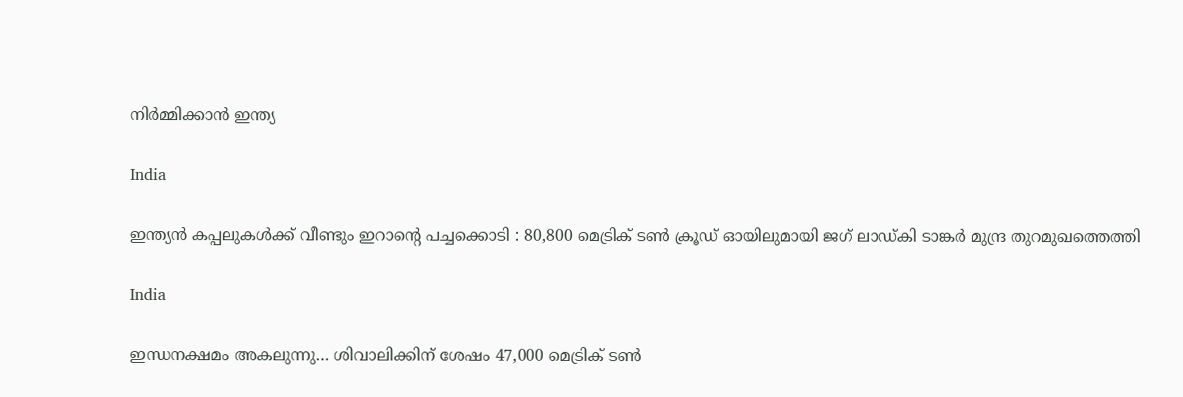നിർമ്മിക്കാൻ ഇന്ത്യ

India

ഇന്ത്യൻ കപ്പലുകൾക്ക് വീണ്ടും ഇറാന്റെ പച്ചക്കൊടി : 80,800 മെട്രിക് ടൺ ക്രൂഡ് ഓയിലുമായി ജഗ് ലാഡ്കി ടാങ്കർ മുന്ദ്ര തുറമുഖത്തെത്തി

India

ഇന്ധനക്ഷമം അകലുന്നു… ശിവാലിക്കിന് ശേഷം 47,000 മെട്രിക് ടൺ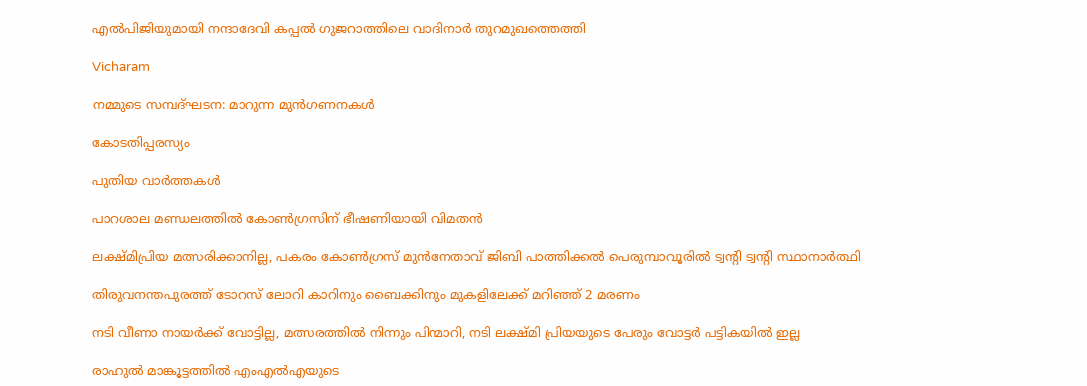എൽപിജിയുമായി നന്ദാദേവി കപ്പൽ ഗുജറാത്തിലെ വാദിനാർ തുറമുഖത്തെത്തി

Vicharam

നമ്മുടെ സമ്പദ്ഘടന: മാറുന്ന മുന്‍ഗണനകള്‍

കോടതിപ്പരസ്യം

പുതിയ വാര്‍ത്തകള്‍

പാറശാല മണ്ഡലത്തില്‍ കോണ്‍ഗ്രസിന് ഭീഷണിയായി വിമതന്‍

ലക്ഷ്മിപ്രിയ മത്സരിക്കാനില്ല, പകരം കോണ്‍ഗ്രസ് മുന്‍നേതാവ് ജിബി പാത്തിക്കല്‍ പെരുമ്പാവൂരില്‍ ട്വന്‍റി ട്വന്‍റി സ്ഥാനാര്‍ത്ഥി

തിരുവനന്തപുരത്ത് ടോറസ് ലോറി കാറിനും ബൈക്കിനും മുകളിലേക്ക് മറിഞ്ഞ് 2 മരണം

നടി വീണാ നായര്‍ക്ക് വോട്ടില്ല, മത്സരത്തില്‍ നിന്നും പിന്മാറി, നടി ലക്ഷ്മി പ്രിയയുടെ പേരും വോട്ടര്‍ പട്ടികയില്‍ ഇല്ല

രാഹുല്‍ മാങ്കൂട്ടത്തില്‍ എംഎല്‍എയുടെ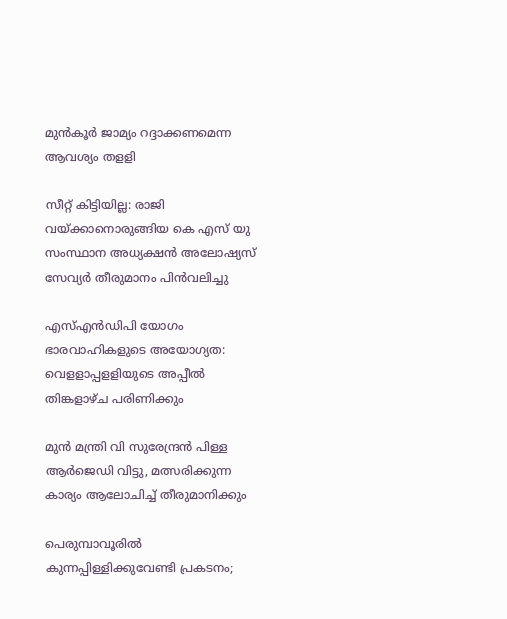മുന്‍കൂര്‍ ജാമ്യം റദ്ദാക്കണമെന്ന ആവശ്യം തളളി

സീറ്റ് കിട്ടിയില്ല: രാജി വയ്‌ക്കാനൊരുങ്ങിയ കെ എസ് യു സംസ്ഥാന അധ്യക്ഷന്‍ അലോഷ്യസ് സേവ്യര്‍ തീരുമാനം പിന്‍വലിച്ചു

എസ്എന്‍ഡിപി യോഗം ഭാരവാഹികളുടെ അയോഗ്യത: വെളളാപ്പളളിയുടെ അപ്പീല്‍ തിങ്കളാഴ്ച പരിണിക്കും

മുന്‍ മന്ത്രി വി സുരേന്ദ്രന്‍ പിള്ള ആര്‍ജെഡി വിട്ടു, മത്സരിക്കുന്ന കാര്യം ആലോചിച്ച് തീരുമാനിക്കും

പെരുമ്പാവൂരിൽ കുന്നപ്പിള്ളിക്കുവേണ്ടി പ്രകടനം;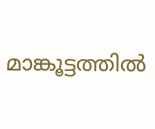മാങ്കൂട്ടത്തിൽ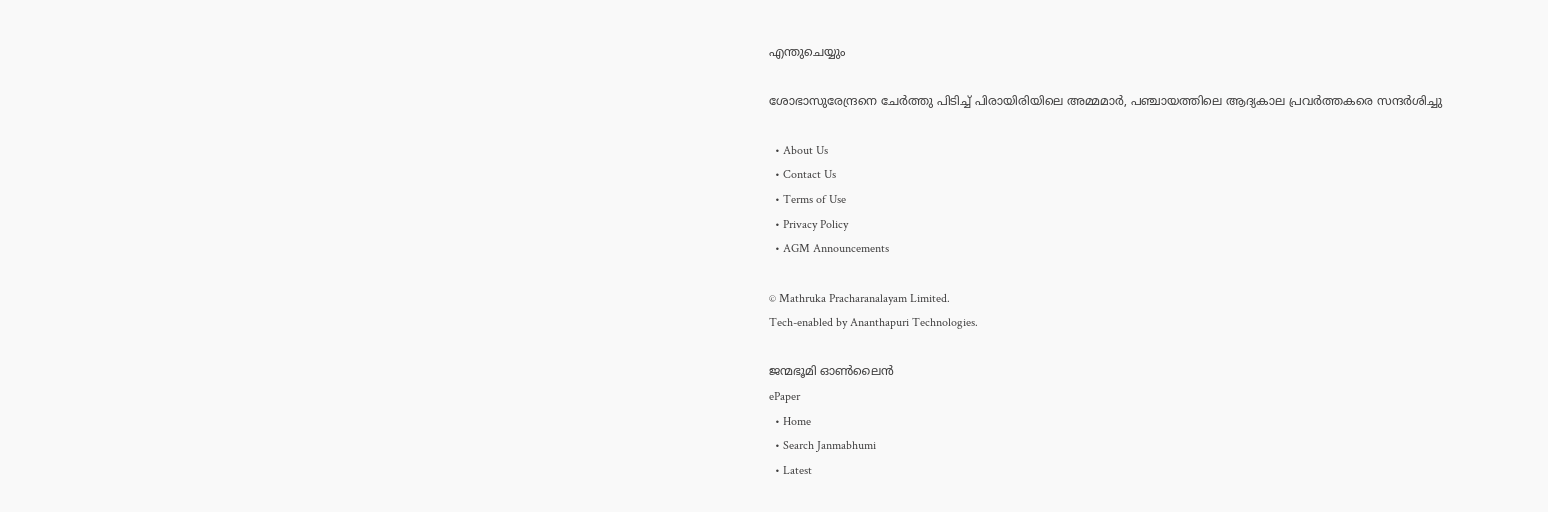എന്തുചെയ്യും

ശോഭാസുരേന്ദ്രനെ ചേര്‍ത്തു പിടിച്ച് പിരായിരിയിലെ അമ്മമാര്‍, പഞ്ചായത്തിലെ ആദ്യകാല പ്രവര്‍ത്തകരെ സന്ദര്‍ശിച്ചു

  • About Us
  • Contact Us
  • Terms of Use
  • Privacy Policy
  • AGM Announcements

© Mathruka Pracharanalayam Limited.
Tech-enabled by Ananthapuri Technologies.

ജന്മഭൂമി ഓണ്‍ലൈന്‍
ePaper
  • Home
  • Search Janmabhumi
  • Latest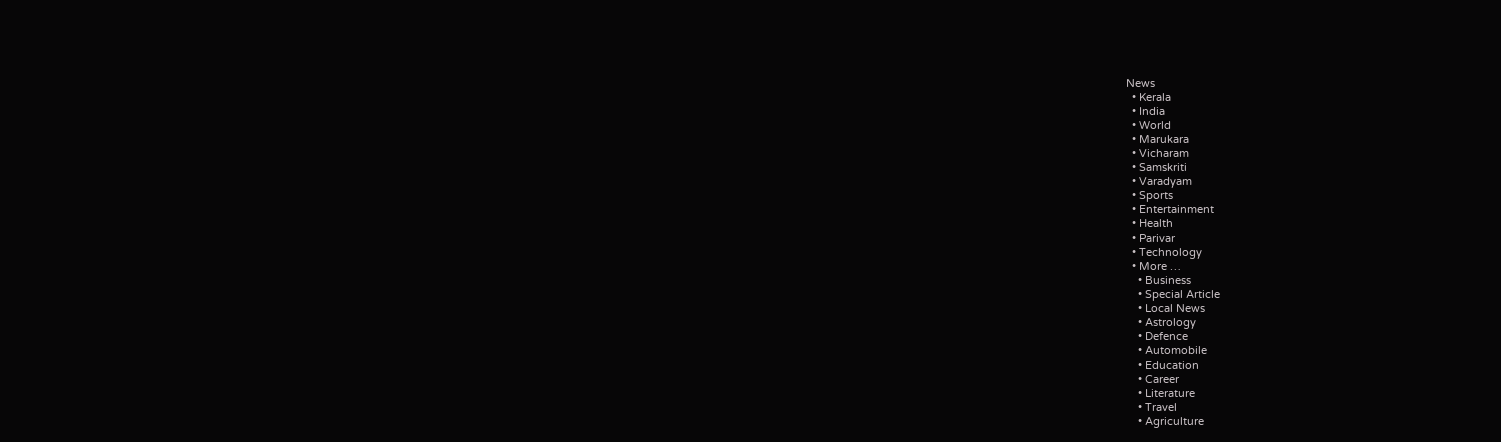News
  • Kerala
  • India
  • World
  • Marukara
  • Vicharam
  • Samskriti
  • Varadyam
  • Sports
  • Entertainment
  • Health
  • Parivar
  • Technology
  • More …
    • Business
    • Special Article
    • Local News
    • Astrology
    • Defence
    • Automobile
    • Education
    • Career
    • Literature
    • Travel
    • Agriculture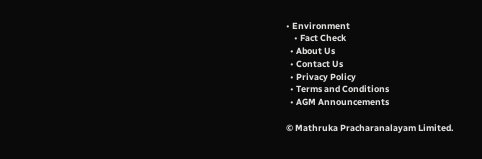• Environment
    • Fact Check
  • About Us
  • Contact Us
  • Privacy Policy
  • Terms and Conditions
  • AGM Announcements

© Mathruka Pracharanalayam Limited.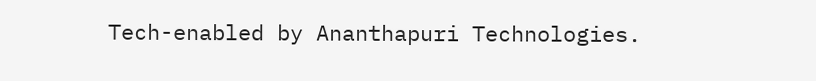Tech-enabled by Ananthapuri Technologies.